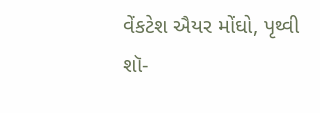વેંકટેશ ઐયર મોંઘો, પૃથ્વી શૉ-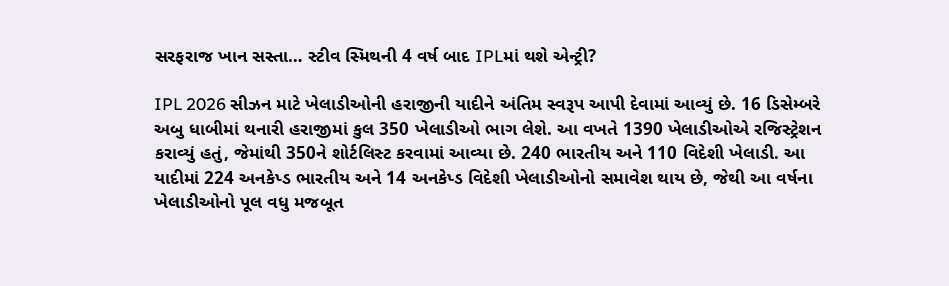સરફરાજ ખાન સસ્તા… સ્ટીવ સ્મિથની 4 વર્ષ બાદ IPLમાં થશે એન્ટ્રી?

IPL 2026 સીઝન માટે ખેલાડીઓની હરાજીની યાદીને અંતિમ સ્વરૂપ આપી દેવામાં આવ્યું છે. 16 ડિસેમ્બરે અબુ ધાબીમાં થનારી હરાજીમાં કુલ 350 ખેલાડીઓ ભાગ લેશે. આ વખતે 1390 ખેલાડીઓએ રજિસ્ટ્રેશન કરાવ્યું હતું, જેમાંથી 350ને શોર્ટલિસ્ટ કરવામાં આવ્યા છે. 240 ભારતીય અને 110 વિદેશી ખેલાડી. આ યાદીમાં 224 અનકેપ્ડ ભારતીય અને 14 અનકેપ્ડ વિદેશી ખેલાડીઓનો સમાવેશ થાય છે, જેથી આ વર્ષના ખેલાડીઓનો પૂલ વધુ મજબૂત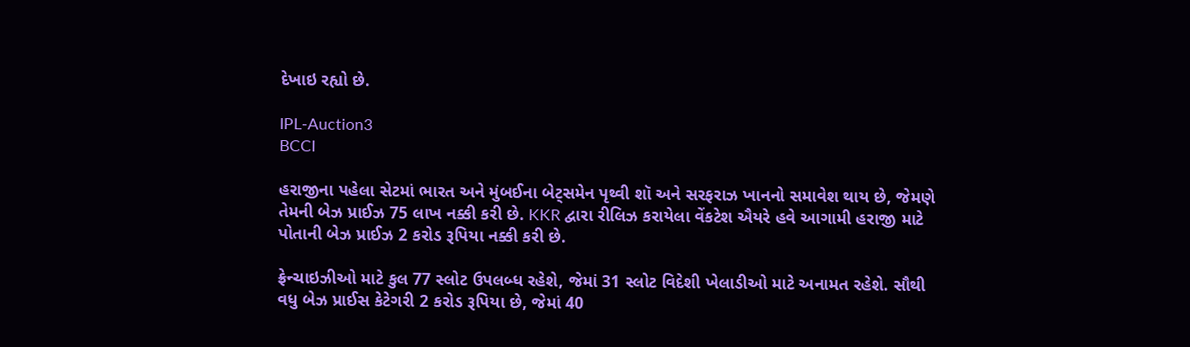દેખાઇ રહ્યો છે.

IPL-Auction3
BCCI

હરાજીના પહેલા સેટમાં ભારત અને મુંબઈના બેટ્સમેન પૃથ્વી શૉ અને સરફરાઝ ખાનનો સમાવેશ થાય છે, જેમણે તેમની બેઝ પ્રાઈઝ 75 લાખ નક્કી કરી છે. KKR દ્વારા રીલિઝ કરાયેલા વેંકટેશ ઐયરે હવે આગામી હરાજી માટે પોતાની બેઝ પ્રાઈઝ 2 કરોડ રૂપિયા નક્કી કરી છે.

ફ્રેન્ચાઇઝીઓ માટે કુલ 77 સ્લોટ ઉપલબ્ધ રહેશે, જેમાં 31 સ્લોટ વિદેશી ખેલાડીઓ માટે અનામત રહેશે. સૌથી વધુ બેઝ પ્રાઈસ કેટેગરી 2 કરોડ રૂપિયા છે, જેમાં 40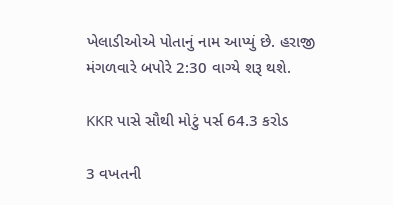ખેલાડીઓએ પોતાનું નામ આપ્યું છે. હરાજી મંગળવારે બપોરે 2:30 વાગ્યે શરૂ થશે.

KKR પાસે સૌથી મોટું પર્સ 64.3 કરોડ

3 વખતની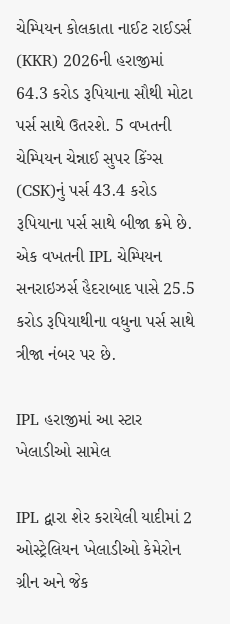ચેમ્પિયન કોલકાતા નાઈટ રાઈડર્સ (KKR) 2026ની હરાજીમાં 64.3 કરોડ રૂપિયાના સૌથી મોટા પર્સ સાથે ઉતરશે. 5 વખતની ચેમ્પિયન ચેન્નાઈ સુપર કિંગ્સ (CSK)નું પર્સ 43.4 કરોડ રૂપિયાના પર્સ સાથે બીજા ક્રમે છે. એક વખતની IPL ચેમ્પિયન સનરાઇઝર્સ હૈદરાબાદ પાસે 25.5 કરોડ રૂપિયાથીના વધુના પર્સ સાથે ત્રીજા નંબર પર છે.

IPL હરાજીમાં આ સ્ટાર ખેલાડીઓ સામેલ

IPL દ્વારા શેર કરાયેલી યાદીમાં 2 ઓસ્ટ્રેલિયન ખેલાડીઓ કેમેરોન ગ્રીન અને જેક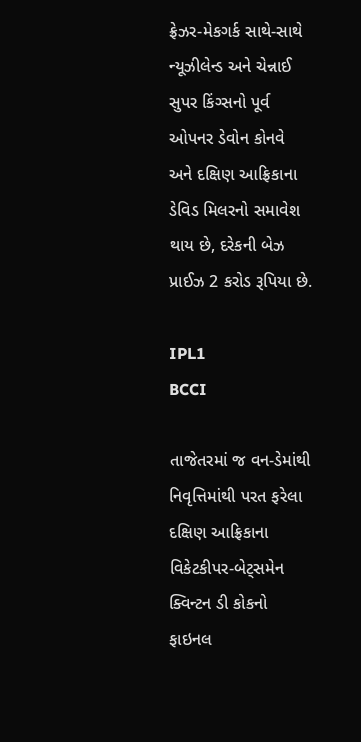ફ્રેઝર-મેકગર્ક સાથે-સાથે ન્યૂઝીલેન્ડ અને ચેન્નાઈ સુપર કિંગ્સનો પૂર્વ ઓપનર ડેવોન કોનવે અને દક્ષિણ આફ્રિકાના ડેવિડ મિલરનો સમાવેશ થાય છે, દરેકની બેઝ પ્રાઈઝ 2 કરોડ રૂપિયા છે.

IPL1
BCCI

તાજેતરમાં જ વન-ડેમાંથી નિવૃત્તિમાંથી પરત ફરેલા દક્ષિણ આફ્રિકાના વિકેટકીપર-બેટ્સમેન ક્વિન્ટન ડી કોકનો ફાઇનલ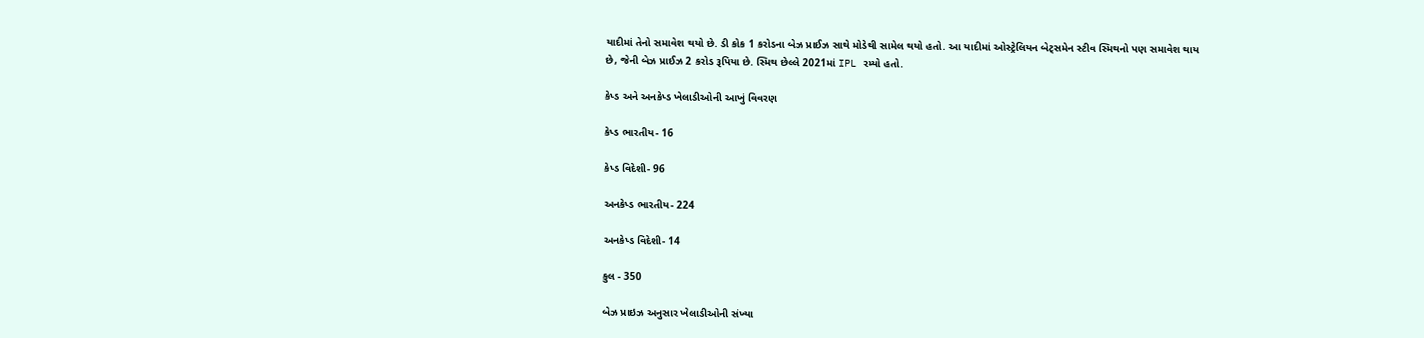યાદીમાં તેનો સમાવેશ થયો છે. ડી કોક 1 કરોડના બેઝ પ્રાઈઝ સાથે મોડેથી સામેલ થયો હતો. આ યાદીમાં ઓસ્ટ્રેલિયન બેટ્સમેન સ્ટીવ સ્મિથનો પણ સમાવેશ થાય છે, જેની બેઝ પ્રાઈઝ 2 કરોડ રૂપિયા છે. સ્મિથ છેલ્લે 2021માં IPL રમ્યો હતો.

કેપ્ડ અને અનકેપ્ડ ખેલાડીઓની આખું વિવરણ

કેપ્ડ ભારતીય- 16

કેપ્ડ વિદેશી- 96

અનકેપ્ડ ભારતીય- 224

અનકેપ્ડ વિદેશી- 14

કુલ - 350

બેઝ પ્રાઇઝ અનુસાર ખેલાડીઓની સંખ્યા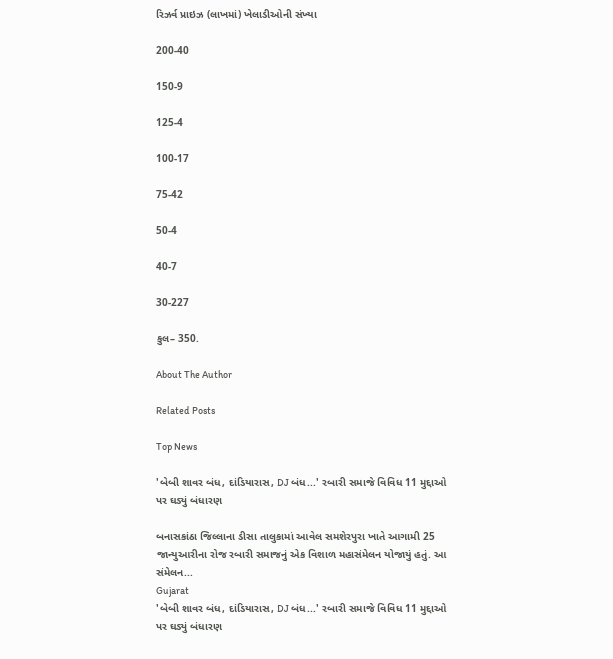રિઝર્વ પ્રાઇઝ (લાખમાં) ખેલાડીઓની સંખ્યા

200-40

150-9

125-4

100-17

75-42

50-4

40-7

30-227

કુલ– 350.

About The Author

Related Posts

Top News

'બેબી શાવર બંધ, દાંડિયારાસ, DJ બંધ...' રબારી સમાજે વિવિધ 11 મુદ્દાઓ પર ઘડ્યું બંધારણ

બનાસકાંઠા જિલ્લાના ડીસા તાલુકામાં આવેલ સમશેરપુરા ખાતે આગામી 25 જાન્યુઆરીના રોજ રબારી સમાજનું એક વિશાળ મહાસંમેલન યોજાયું હતું. આ સંમેલન...
Gujarat
'બેબી શાવર બંધ, દાંડિયારાસ, DJ બંધ...' રબારી સમાજે વિવિધ 11 મુદ્દાઓ પર ઘડ્યું બંધારણ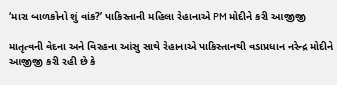‘મારા બાળકોનો શું વાંક?’ પાકિસ્તાની મહિલા રેહાનાએ PM મોદીને કરી આજીજી

માતૃત્વની વેદના અને વિરહના આંસુ સાથે રેહાનાએ પાકિસ્તાનથી વડાપ્રધાન નરેન્દ્ર મોદીને આજીજી કરી રહી છે કે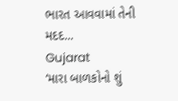ભારત આવવામાં તેની મદદ...
Gujarat
‘મારા બાળકોનો શું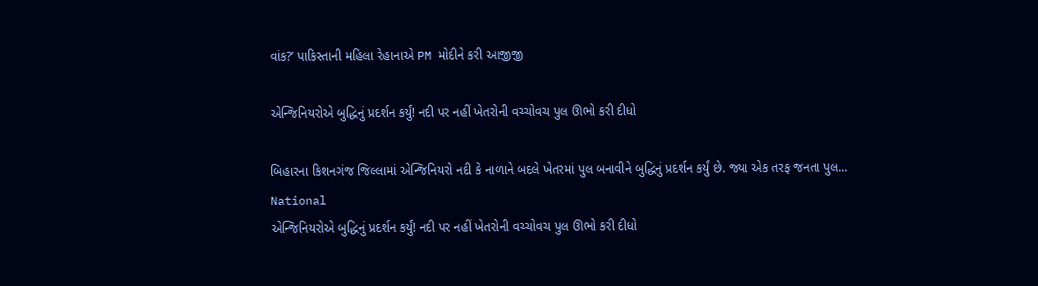વાંક?’ પાકિસ્તાની મહિલા રેહાનાએ PM મોદીને કરી આજીજી

એન્જિનિયરોએ બુદ્ધિનું પ્રદર્શન કર્યું! નદી પર નહીં ખેતરોની વચ્ચોવચ પુલ ઊભો કરી દીધો

બિહારના કિશનગંજ જિલ્લામાં એન્જિનિયરો નદી કે નાળાને બદલે ખેતરમાં પુલ બનાવીને બુદ્ધિનું પ્રદર્શન કર્યું છે. જ્યા એક તરફ જનતા પુલ...
National
એન્જિનિયરોએ બુદ્ધિનું પ્રદર્શન કર્યું! નદી પર નહીં ખેતરોની વચ્ચોવચ પુલ ઊભો કરી દીધો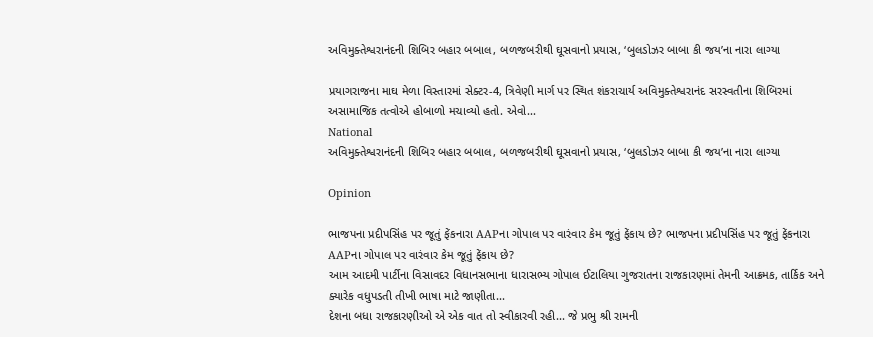અવિમુક્તેશ્વરાનંદની શિબિર બહાર બબાલ, બળજબરીથી ઘૂસવાનો પ્રયાસ, ‘બુલડોઝર બાબા કી જય’ના નારા લાગ્યા

પ્રયાગરાજના માઘ મેળા વિસ્તારમાં સેક્ટર-4, ત્રિવેણી માર્ગ પર સ્થિત શંકરાચાર્ય અવિમુક્તેશ્વરાનંદ સરસ્વતીના શિબિરમાં અસામાજિક તત્વોએ હોબાળો મચાવ્યો હતો. એવો...
National
અવિમુક્તેશ્વરાનંદની શિબિર બહાર બબાલ, બળજબરીથી ઘૂસવાનો પ્રયાસ, ‘બુલડોઝર બાબા કી જય’ના નારા લાગ્યા

Opinion

ભાજપના પ્રદીપસિંહ પર જૂતું ફેંકનારા AAPના ગોપાલ પર વારંવાર કેમ જૂતું ફેંકાય છે? ભાજપના પ્રદીપસિંહ પર જૂતું ફેંકનારા AAPના ગોપાલ પર વારંવાર કેમ જૂતું ફેંકાય છે?
આમ આદમી પાર્ટીના વિસાવદર વિધાનસભાના ધારાસભ્ય ગોપાલ ઈટાલિયા ગુજરાતના રાજકારણમાં તેમની આક્રમક, તાર્કિક અને ક્યારેક વધુપડતી તીખી ભાષા માટે જાણીતા...
દેશના બધા રાજકારણીઓ એ એક વાત તો સ્વીકારવી રહી... જે પ્રભુ શ્રી રામની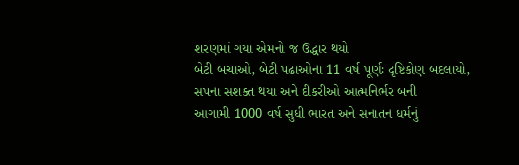શરણમાં ગયા એમનો જ ઉદ્ધાર થયો
બેટી બચાઓ, બેટી પઢાઓના 11 વર્ષ પૂર્ણઃ દૃષ્ટિકોણ બદલાયો, સપના સશક્ત થયા અને દીકરીઓ આત્મનિર્ભર બની
આગામી 1000 વર્ષ સુધી ભારત અને સનાતન ધર્મનું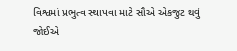વિશ્વમાં પ્રભુત્વ સ્થાપવા માટે સૌએ એકજુટ થવું જોઈએ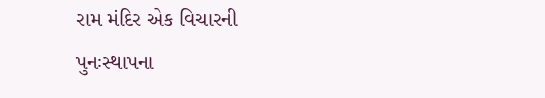રામ મંદિર એક વિચારની પુનઃસ્થાપના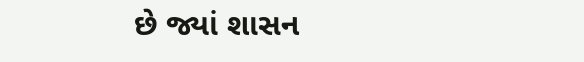છે જ્યાં શાસન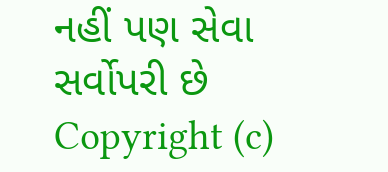નહીં પણ સેવા સર્વોપરી છે
Copyright (c)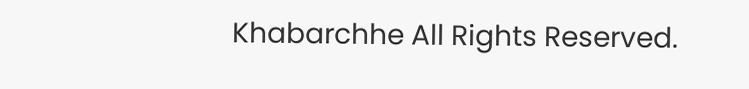Khabarchhe All Rights Reserved.